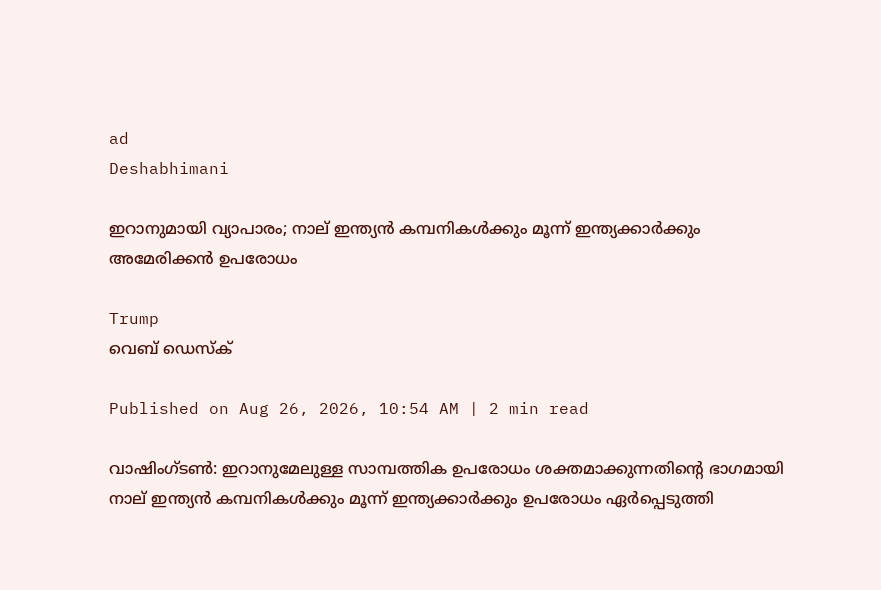ad
Deshabhimani

ഇറാനുമായി വ്യാപാരം; നാല് ഇന്ത്യൻ കമ്പനികൾക്കും മൂന്ന് ഇന്ത്യക്കാർക്കും അമേരിക്കൻ ഉപരോധം

Trump
വെബ് ഡെസ്ക്

Published on Aug 26, 2026, 10:54 AM | 2 min read

വാഷിംഗ്ടൺ: ഇറാനുമേലുള്ള സാമ്പത്തിക ഉപരോധം ശക്തമാക്കുന്നതിന്റെ ഭാഗമായി നാല് ഇന്ത്യൻ കമ്പനികൾക്കും മൂന്ന് ഇന്ത്യക്കാർക്കും ഉപരോധം ഏർപ്പെടുത്തി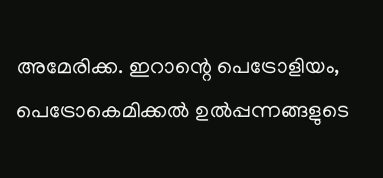അമേരിക്ക. ഇറാന്റെ പെട്രോളിയം, പെട്രോകെമിക്കൽ ഉൽപ്പന്നങ്ങളുടെ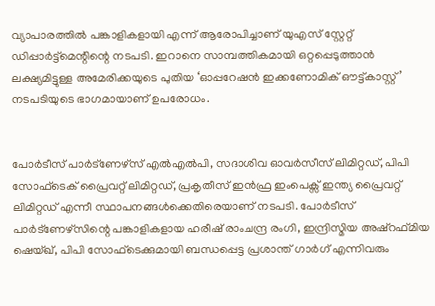വ്യാപാരത്തിൽ പങ്കാളികളായി എന്ന് ആരോപിച്ചാണ് യുഎസ് സ്റ്റേറ്റ് ഡിപ്പാർട്ട്മെന്റിന്റെ നടപടി. ഇറാനെ സാമ്പത്തികമായി ഒറ്റപ്പെടുത്താൻ ലക്ഷ്യമിട്ടുള്ള അമേരിക്കയുടെ പുതിയ ‘ഓപ്പറേഷൻ ഇക്കണോമിക് ഔട്ട്‌കാസ്റ്റ്’ നടപടിയുടെ ഭാഗമായാണ് ഉപരോധം.


പോർടീസ് പാർട്ണേഴ്‌സ് എൽഎൽപി, സദാശിവ ഓവർസീസ് ലിമിറ്റഡ്, പിപി സോഫ്ടെക് പ്രൈവറ്റ് ലിമിറ്റഡ്, പ്രകൃതീസ് ഇൻഫ്ര ഇംപെക്സ് ഇന്ത്യ പ്രൈവറ്റ് ലിമിറ്റഡ് എന്നീ സ്ഥാപനങ്ങൾക്കെതിരെയാണ് നടപടി. പോർടീസ് പാർട്ണേഴ്‌സിന്റെ പങ്കാളികളായ ഹരീഷ് രാംചന്ദ്ര രംഗി, ഇന്ദ്രിസ്മിയ അഷ്‌റഫ്മിയ ഷെയ്ഖ്, പിപി സോഫ്ടെക്കുമായി ബന്ധപ്പെട്ട പ്രശാന്ത് ഗാർഗ് എന്നിവരും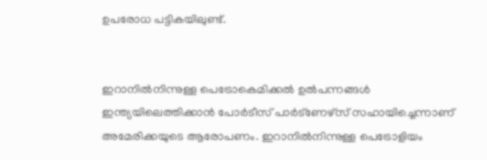ഉപരോധ പട്ടികയിലുണ്ട്.


ഇറാനിൽനിന്നുള്ള പെട്രോകെമിക്കൽ ഉൽപന്നങ്ങൾ ഇന്ത്യയിലെത്തിക്കാൻ പോർടീസ് പാർട്ണേഴ്‌സ് സഹായിച്ചെന്നാണ് അമേരിക്കയുടെ ആരോപണം. ഇറാനിൽനിന്നുള്ള പെട്രോളിയം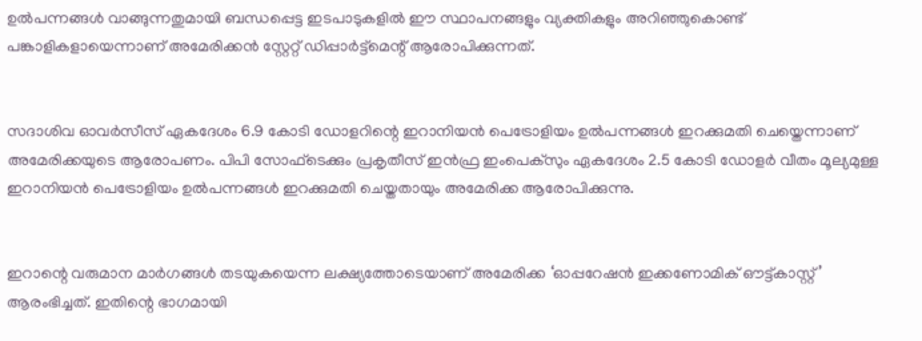ഉൽപന്നങ്ങൾ വാങ്ങുന്നതുമായി ബന്ധപ്പെട്ട ഇടപാടുകളിൽ ഈ സ്ഥാപനങ്ങളും വ്യക്തികളും അറിഞ്ഞുകൊണ്ട് പങ്കാളികളായെന്നാണ് അമേരിക്കൻ സ്റ്റേറ്റ് ഡിപ്പാർട്ട്‌മെന്റ് ആരോപിക്കുന്നത്.


സദാശിവ ഓവർസീസ് ഏകദേശം 6.9 കോടി ഡോളറിന്റെ ഇറാനിയൻ പെട്രോളിയം ഉൽപന്നങ്ങൾ ഇറക്കുമതി ചെയ്തെന്നാണ് അമേരിക്കയുടെ ആരോപണം. പിപി സോഫ്ടെക്കും പ്രകൃതീസ് ഇൻഫ്ര ഇംപെക്സും ഏകദേശം 2.5 കോടി ഡോളർ വീതം മൂല്യമുള്ള ഇറാനിയൻ പെട്രോളിയം ഉൽപന്നങ്ങൾ ഇറക്കുമതി ചെയ്തതായും അമേരിക്ക ആരോപിക്കുന്നു.


ഇറാന്റെ വരുമാന മാർഗങ്ങൾ തടയുകയെന്ന ലക്ഷ്യത്തോടെയാണ് അമേരിക്ക ‘ഓപ്പറേഷൻ ഇക്കണോമിക് ഔട്ട്‌കാസ്റ്റ്’ ആരംഭിച്ചത്. ഇതിന്റെ ഭാഗമായി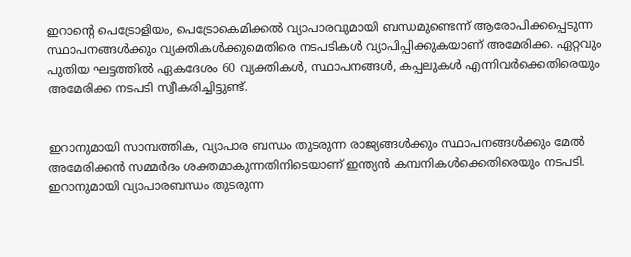ഇറാന്റെ പെട്രോളിയം, പെട്രോകെമിക്കൽ വ്യാപാരവുമായി ബന്ധമുണ്ടെന്ന് ആരോപിക്കപ്പെടുന്ന സ്ഥാപനങ്ങൾക്കും വ്യക്തികൾക്കുമെതിരെ നടപടികൾ വ്യാപിപ്പിക്കുകയാണ് അമേരിക്ക. ഏറ്റവും പുതിയ ഘട്ടത്തിൽ ഏകദേശം 60 വ്യക്തികൾ, സ്ഥാപനങ്ങൾ, കപ്പലുകൾ എന്നിവർക്കെതിരെയും അമേരിക്ക നടപടി സ്വീകരിച്ചിട്ടുണ്ട്.


ഇറാനുമായി സാമ്പത്തിക, വ്യാപാര ബന്ധം തുടരുന്ന രാജ്യങ്ങൾക്കും സ്ഥാപനങ്ങൾക്കും മേൽ അമേരിക്കൻ സമ്മർദം ശക്തമാകുന്നതിനിടെയാണ് ഇന്ത്യൻ കമ്പനികൾക്കെതിരെയും നടപടി. ഇറാനുമായി വ്യാപാരബന്ധം തുടരുന്ന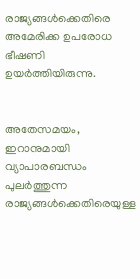രാജ്യങ്ങൾക്കെതിരെ അമേരിക്ക ഉപരോധ ഭീഷണി ഉയർത്തിയിരുന്നു.


അതേസമയം, ഇറാനുമായി വ്യാപാരബന്ധം പുലർത്തുന്ന രാജ്യങ്ങൾക്കെതിരെയുള്ള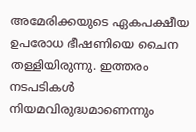അമേരിക്കയുടെ ഏകപക്ഷീയ ഉപരോധ ഭീഷണിയെ ചൈന തള്ളിയിരുന്നു. ഇത്തരം നടപടികൾ നിയമവിരുദ്ധമാണെന്നും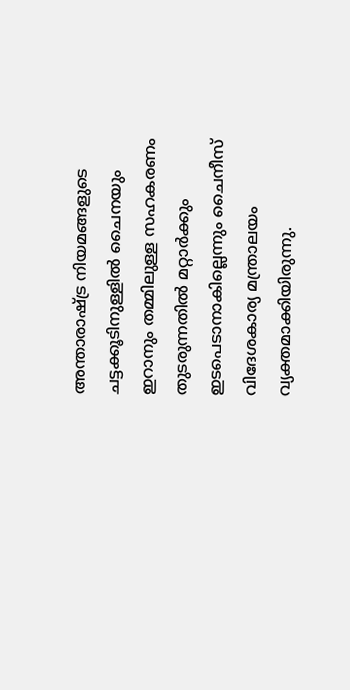അന്താരാഷ്ട്ര നിയമങ്ങളുടെ ചട്ടക്കൂടിനുള്ളിൽ ചൈനയും ഇറാനും തമ്മിലുള്ള സഹകരണം തുടരുന്നതിൽ മറ്റാർക്കും ഇടപെടാനാകില്ലെന്നും ചൈനീസ് വിദേശകാര്യ മന്ത്രാലയം വ്യക്തമാക്കിയിരുന്നു.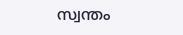സ്വന്തം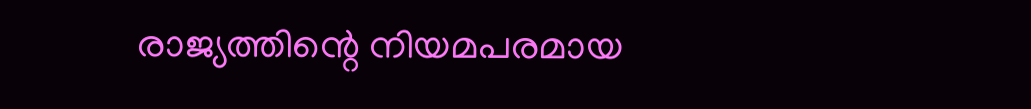രാജ്യത്തിന്റെ നിയമപരമായ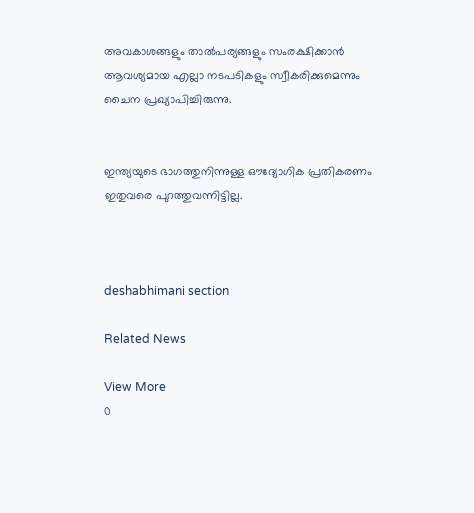അവകാശങ്ങളും താൽപര്യങ്ങളും സംരക്ഷിക്കാൻ ആവശ്യമായ എല്ലാ നടപടികളും സ്വീകരിക്കുമെന്നും ചൈന പ്രഖ്യാപിച്ചിരുന്നു.


ഇന്ത്യയുടെ ഭാഗത്തുനിന്നുള്ള ഔദ്യോഗിക പ്രതികരണം ഇതുവരെ പുറത്തുവന്നിട്ടില്ല.



deshabhimani section

Related News

View More
0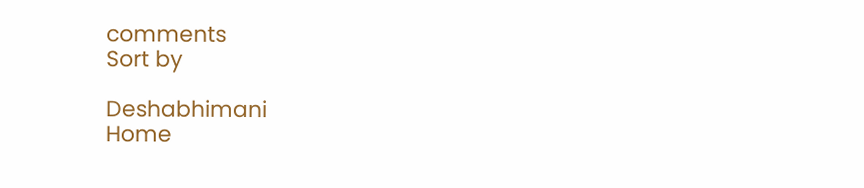comments
Sort by

Deshabhimani
Home